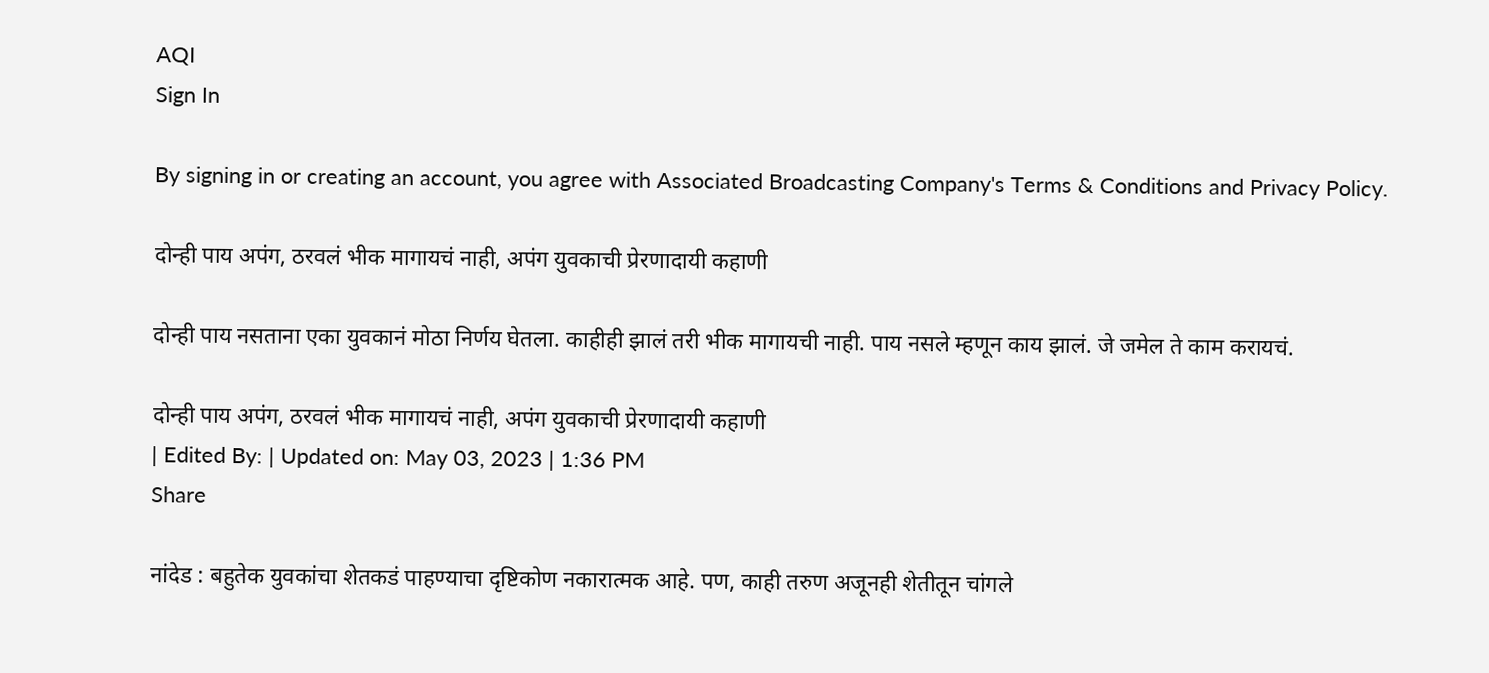AQI
Sign In

By signing in or creating an account, you agree with Associated Broadcasting Company's Terms & Conditions and Privacy Policy.

दोन्ही पाय अपंग, ठरवलं भीक मागायचं नाही, अपंग युवकाची प्रेरणादायी कहाणी

दोन्ही पाय नसताना एका युवकानं मोठा निर्णय घेतला. काहीही झालं तरी भीक मागायची नाही. पाय नसले म्हणून काय झालं. जे जमेल ते काम करायचं.

दोन्ही पाय अपंग, ठरवलं भीक मागायचं नाही, अपंग युवकाची प्रेरणादायी कहाणी
| Edited By: | Updated on: May 03, 2023 | 1:36 PM
Share

नांदेड : बहुतेक युवकांचा शेतकडं पाहण्याचा दृष्टिकोण नकारात्मक आहे. पण, काही तरुण अजूनही शेतीतून चांगले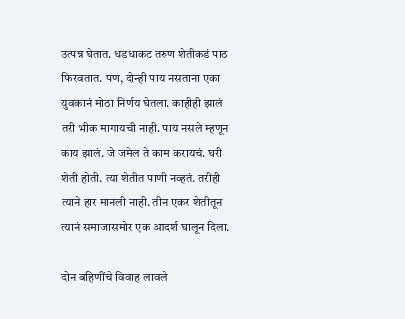उत्पन्न घेतात. धडधाकट तरुण शेतीकडं पाठ फिरवतात. पण, दोन्ही पाय नसताना एका युवकानं मोठा निर्णय घेतला. काहीही झालं तरी भीक मागायची नाही. पाय नसले म्हणून काय झालं. जे जमेल ते काम करायचं. घरी शेती होती. त्या शेतीत पाणी नव्हतं. तरीही त्याने हार मानली नाही. तीन एकर शेतीतून त्यानं समाजासमोर एक आदर्श घालून दिला.

दोन बहिणींचे विवाह लावले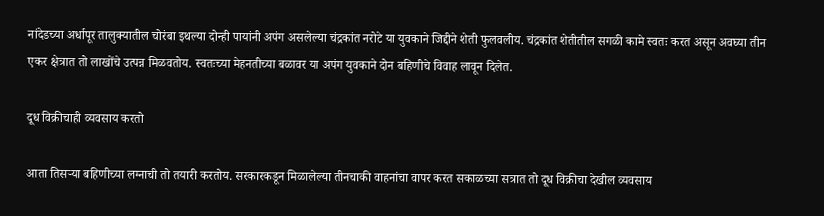नांदेडच्या अर्धापूर तालुक्यातील चोरंबा इथल्या दोन्ही पायांनी अपंग असलेल्या चंद्रकांत नरोटे या युवकाने जिद्दीने शेती फुलवलीय. चंद्रकांत शेतीतील सगळी कामे स्वतः करत असून अवघ्या तीन एकर क्षेत्रात तो लाखोंचे उत्पन्न मिळवतोय. स्वतःच्या मेहनतीच्या बळावर या अपंग युवकाने दोन बहिणीचे विवाह लावून दिलेत.

दूध विक्रीचाही व्यवसाय करतो

आता तिसऱ्या बहिणीच्या लग्नाची तो तयारी करतोय. सरकारकडून मिळालेल्या तीनचाकी वाहनांचा वापर करत सकाळच्या सत्रात तो दूध विक्रीचा देखील व्यवसाय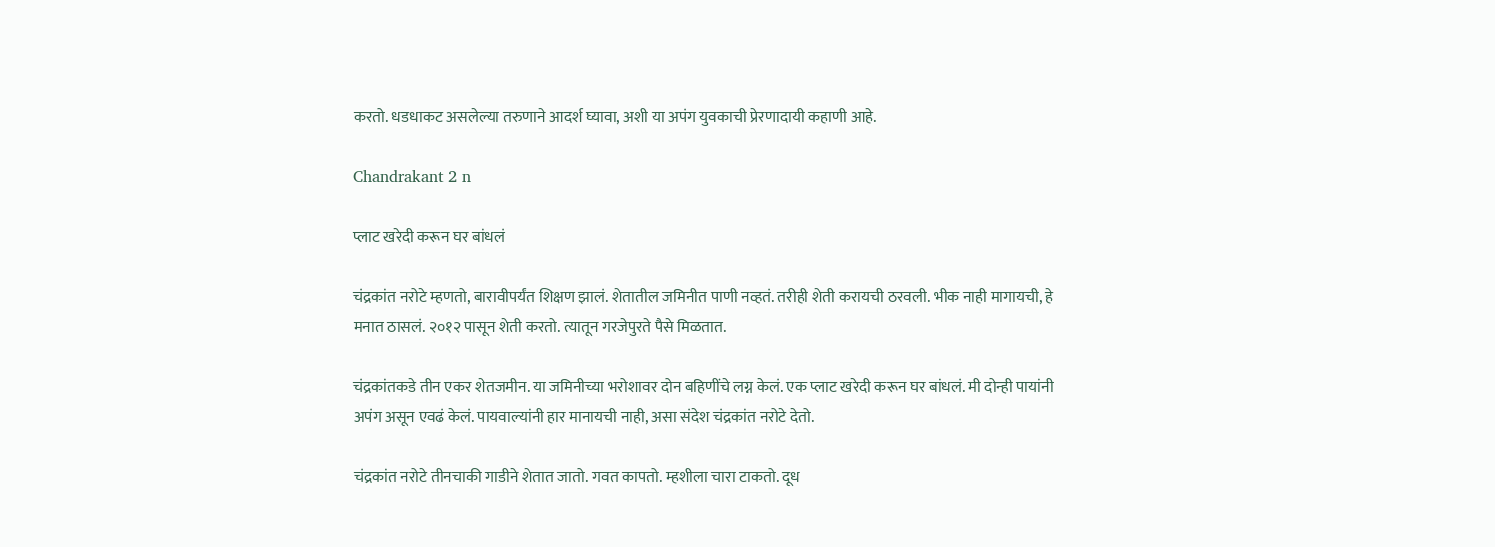करतो. धडधाकट असलेल्या तरुणाने आदर्श घ्यावा, अशी या अपंग युवकाची प्रेरणादायी कहाणी आहे.

Chandrakant 2 n

प्लाट खरेदी करून घर बांधलं

चंद्रकांत नरोटे म्हणतो, बारावीपर्यंत शिक्षण झालं. शेतातील जमिनीत पाणी नव्हतं. तरीही शेती करायची ठरवली. भीक नाही मागायची, हे मनात ठासलं. २०१२ पासून शेती करतो. त्यातून गरजेपुरते पैसे मिळतात.

चंद्रकांतकडे तीन एकर शेतजमीन. या जमिनीच्या भरोशावर दोन बहिणींचे लग्न केलं. एक प्लाट खरेदी करून घर बांधलं. मी दोन्ही पायांनी अपंग असून एवढं केलं. पायवाल्यांनी हार मानायची नाही, असा संदेश चंद्रकांत नरोटे देतो.

चंद्रकांत नरोटे तीनचाकी गाडीने शेतात जातो. गवत कापतो. म्हशीला चारा टाकतो. दूध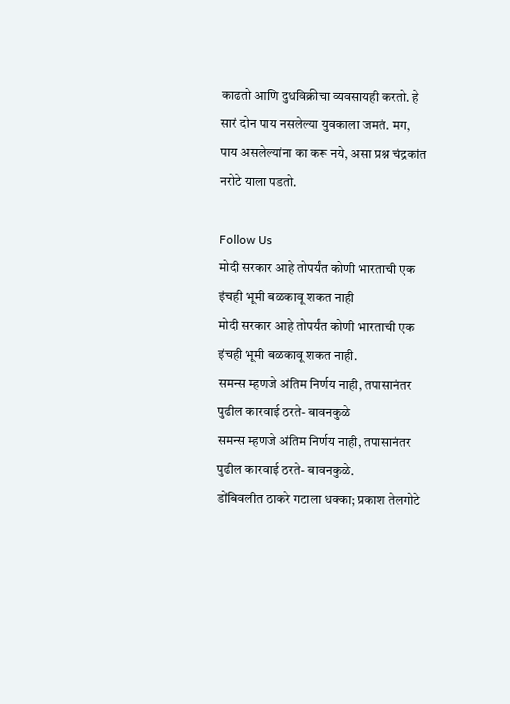काढतो आणि दुधविक्रीचा व्यवसायही करतो. हे सारं दोन पाय नसलेल्या युवकाला जमतं. मग, पाय असलेल्यांना का करू नये, असा प्रश्न चंद्रकांत नरोटे याला पडतो.

Follow Us
मोदी सरकार आहे तोपर्यंत कोणी भारताची एक इंचही भूमी बळकावू शकत नाही
मोदी सरकार आहे तोपर्यंत कोणी भारताची एक इंचही भूमी बळकावू शकत नाही.
समन्स म्हणजे अंतिम निर्णय नाही, तपासानंतर पुढील कारवाई ठरते- बावनकुळे
समन्स म्हणजे अंतिम निर्णय नाही, तपासानंतर पुढील कारवाई ठरते- बावनकुळे.
डोंबिवलीत ठाकरे गटाला धक्का; प्रकाश तेलगोटे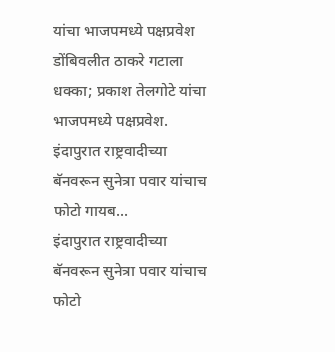यांचा भाजपमध्ये पक्षप्रवेश
डोंबिवलीत ठाकरे गटाला धक्का; प्रकाश तेलगोटे यांचा भाजपमध्ये पक्षप्रवेश.
इंदापुरात राष्ट्रवादीच्या बॅनवरून सुनेत्रा पवार यांचाच फोटो गायब...
इंदापुरात राष्ट्रवादीच्या बॅनवरून सुनेत्रा पवार यांचाच फोटो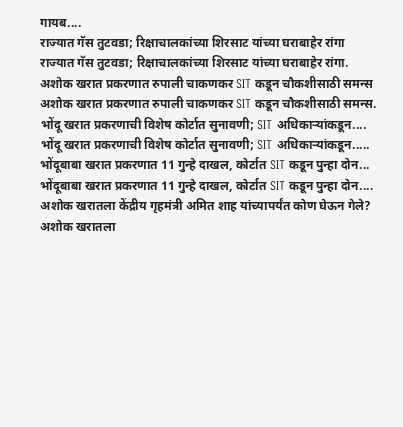गायब....
राज्यात गॅस तुटवडा; रिक्षाचालकांच्या शिरसाट यांच्या घराबाहेर रांगा
राज्यात गॅस तुटवडा; रिक्षाचालकांच्या शिरसाट यांच्या घराबाहेर रांगा.
अशोक खरात प्रकरणात रुपाली चाकणकर SIT कडून चौकशीसाठी समन्स
अशोक खरात प्रकरणात रुपाली चाकणकर SIT कडून चौकशीसाठी समन्स.
भोंदू खरात प्रकरणाची विशेष कोर्टात सुनावणी; SIT अधिकाऱ्यांकडून....
भोंदू खरात प्रकरणाची विशेष कोर्टात सुनावणी; SIT अधिकाऱ्यांकडून.....
भोंदूबाबा खरात प्रकरणात 11 गुन्हे दाखल, कोर्टात SIT कडून पुन्हा दोन...
भोंदूबाबा खरात प्रकरणात 11 गुन्हे दाखल, कोर्टात SIT कडून पुन्हा दोन....
अशोक खरातला केंद्रीय गृहमंत्री अमित शाह यांच्यापर्यंत कोण घेऊन गेले?
अशोक खरातला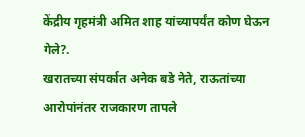केंद्रीय गृहमंत्री अमित शाह यांच्यापर्यंत कोण घेऊन गेले?.
खरातच्या संपर्कात अनेक बडे नेते, राऊतांच्या आरोपांनंतर राजकारण तापले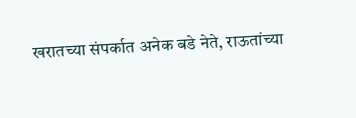खरातच्या संपर्कात अनेक बडे नेते, राऊतांच्या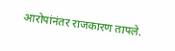आरोपांनंतर राजकारण तापले.